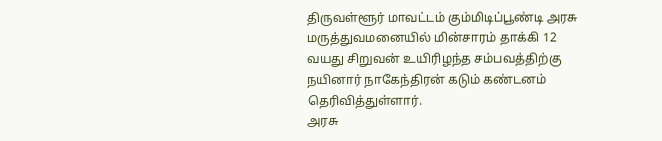திருவள்ளூர் மாவட்டம் கும்மிடிப்பூண்டி அரசு மருத்துவமனையில் மின்சாரம் தாக்கி 12 வயது சிறுவன் உயிரிழந்த சம்பவத்திற்கு நயினார் நாகேந்திரன் கடும் கண்டனம் தெரிவித்துள்ளார்.
அரசு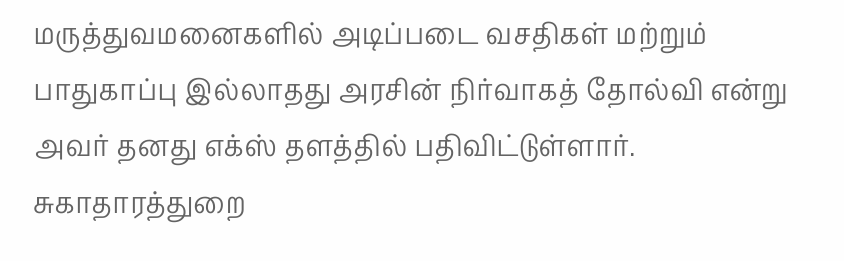மருத்துவமனைகளில் அடிப்படை வசதிகள் மற்றும் பாதுகாப்பு இல்லாதது அரசின் நிர்வாகத் தோல்வி என்று அவர் தனது எக்ஸ் தளத்தில் பதிவிட்டுள்ளார்.
சுகாதாரத்துறை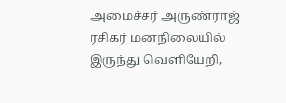அமைச்சர் அருண்ராஜ் ரசிகர் மனநிலையில் இருந்து வெளியேறி,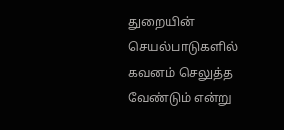துறையின் செயல்பாடுகளில் கவனம் செலுத்த வேண்டும் என்று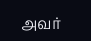அவர்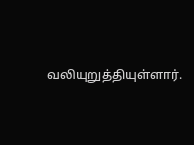வலியுறுத்தியுள்ளார்.